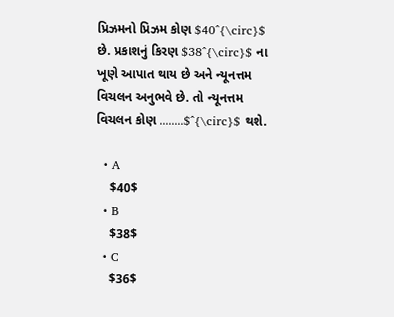પ્રિઝમનો પ્રિઝમ કોણ $40^{\circ}$ છે. પ્રકાશનું કિરણ $38^{\circ}$ ના ખૂણે આપાત થાય છે અને ન્યૂનત્તમ વિચલન અનુભવે છે. તો ન્યૂનત્તમ વિચલન કોણ ........$^{\circ}$ થશે.

  • A
    $40$
  • B
    $38$
  • C
    $36$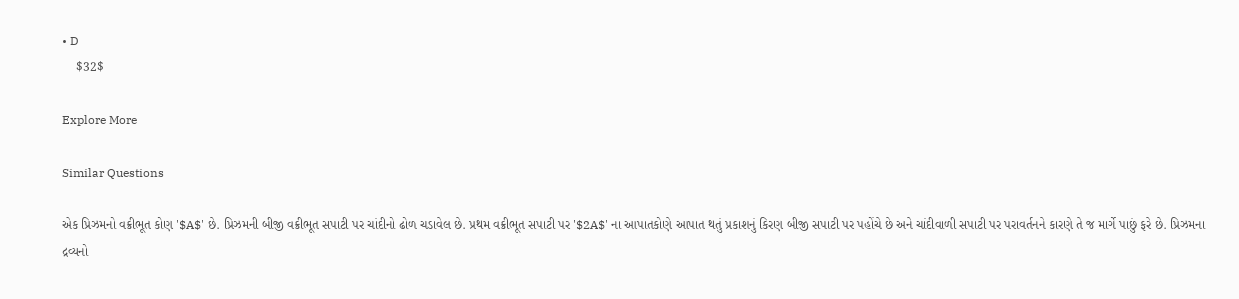• D
    $32$

Explore More

Similar Questions

એક પ્રિઝમનો વક્રીભૂત કોણ '$A$' છે. પ્રિઝમની બીજી વક્રીભૂત સપાટી પર ચાંદીનો ઢોળ ચડાવેલ છે. પ્રથમ વક્રીભૂત સપાટી પર '$2A$' ના આપાતકોણે આપાત થતું પ્રકાશનું કિરણ બીજી સપાટી પર પહોંચે છે અને ચાંદીવાળી સપાટી પર પરાવર્તનને કારણે તે જ માર્ગે પાછું ફરે છે. પ્રિઝમના દ્રવ્યનો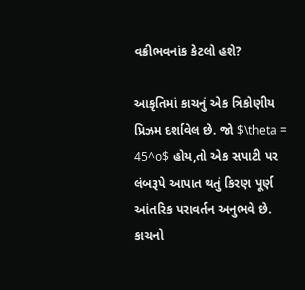વક્રીભવનાંક કેટલો હશે?

આકૃતિમાં કાચનું એક ત્રિકોણીય પ્રિઝમ દર્શાવેલ છે. જો $\theta = 45^o$ હોય,તો એક સપાટી પર લંબરૂપે આપાત થતું કિરણ પૂર્ણ આંતરિક પરાવર્તન અનુભવે છે. કાચનો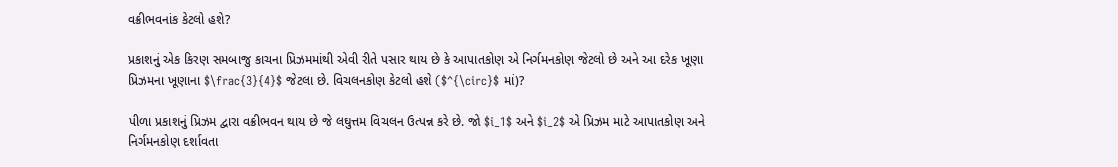વક્રીભવનાંક કેટલો હશે?

પ્રકાશનું એક કિરણ સમબાજુ કાચના પ્રિઝમમાંથી એવી રીતે પસાર થાય છે કે આપાતકોણ એ નિર્ગમનકોણ જેટલો છે અને આ દરેક ખૂણા પ્રિઝમના ખૂણાના $\frac{3}{4}$ જેટલા છે. વિચલનકોણ કેટલો હશે ($^{\circ}$ માં)?

પીળા પ્રકાશનું પ્રિઝમ દ્વારા વક્રીભવન થાય છે જે લઘુત્તમ વિચલન ઉત્પન્ન કરે છે. જો $i_1$ અને $i_2$ એ પ્રિઝમ માટે આપાતકોણ અને નિર્ગમનકોણ દર્શાવતા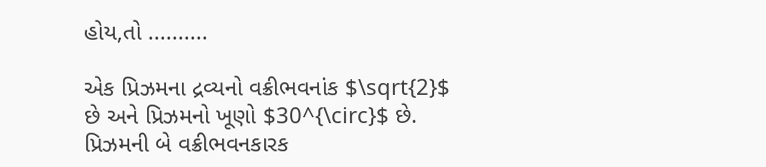હોય,તો ..........

એક પ્રિઝમના દ્રવ્યનો વક્રીભવનાંક $\sqrt{2}$ છે અને પ્રિઝમનો ખૂણો $30^{\circ}$ છે. પ્રિઝમની બે વક્રીભવનકારક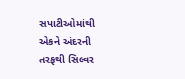સપાટીઓમાંથી એકને અંદરની તરફથી સિલ્વર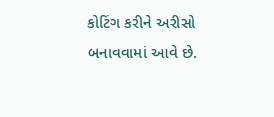કોટિંગ કરીને અરીસો બનાવવામાં આવે છે.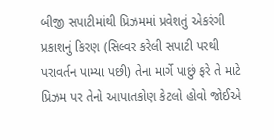બીજી સપાટીમાંથી પ્રિઝમમાં પ્રવેશતું એકરંગી પ્રકાશનું કિરણ (સિલ્વર કરેલી સપાટી પરથી પરાવર્તન પામ્યા પછી) તેના માર્ગે પાછું ફરે તે માટે પ્રિઝમ પર તેનો આપાતકોણ કેટલો હોવો જોઈએ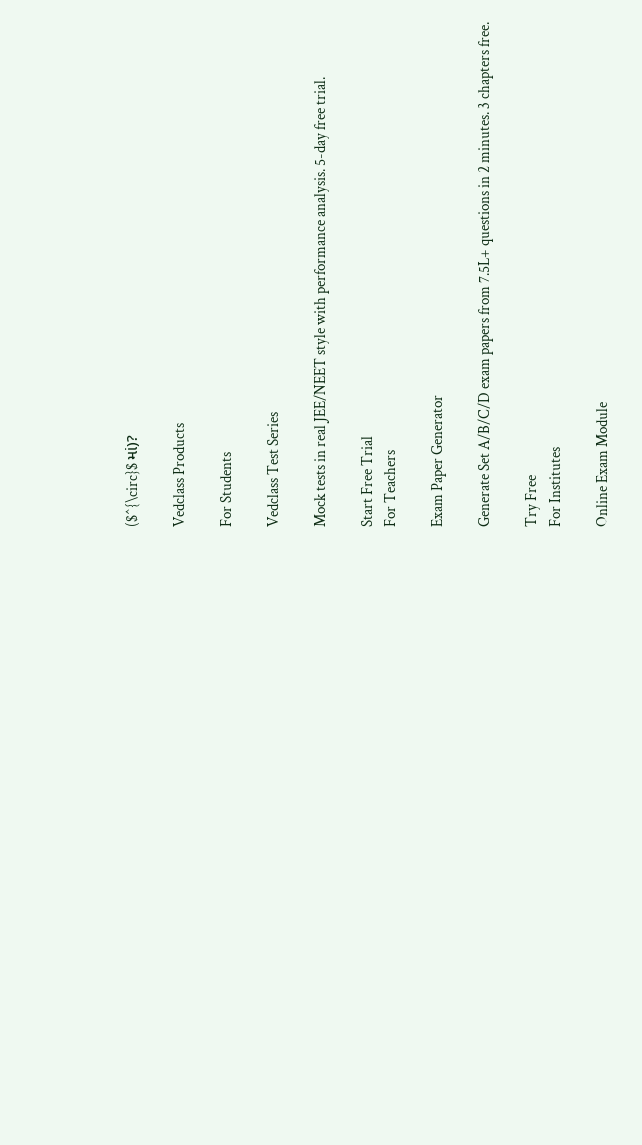($^{\circ}$ માં)?

Vedclass Products

For Students

Vedclass Test Series

Mock tests in real JEE/NEET style with performance analysis. 5-day free trial.

Start Free Trial
For Teachers

Exam Paper Generator

Generate Set A/B/C/D exam papers from 7.5L+ questions in 2 minutes. 3 chapters free.

Try Free
For Institutes

Online Exam Module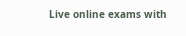Live online exams with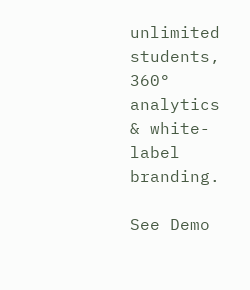unlimited students, 360° analytics & white-label branding.

See Demo